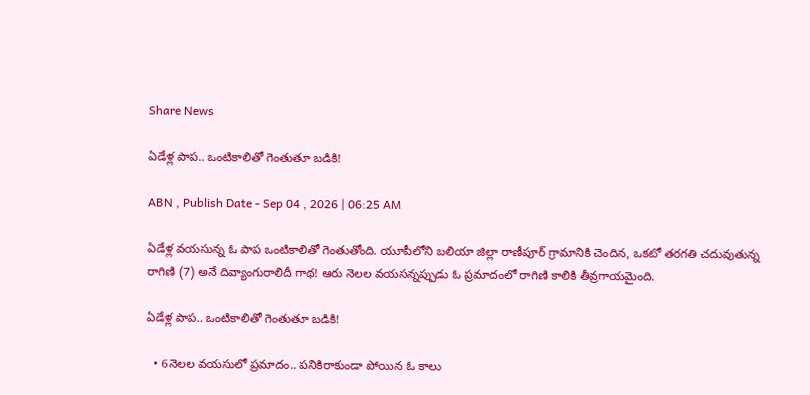Share News

ఏడేళ్ల పాప.. ఒంటికాలితో గెంతుతూ బడికి!

ABN , Publish Date - Sep 04 , 2026 | 06:25 AM

ఏడేళ్ల వయసున్న ఓ పాప ఒంటికాలితో గెంతుతోంది. యూపీలోని బలియా జిల్లా రాణీపూర్‌ గ్రామానికి చెందిన, ఒకటో తరగతి చదువుతున్న రాగిణి (7) అనే దివ్యాంగురాలిదీ గాథ! ఆరు నెలల వయసన్నప్పుడు ఓ ప్రమాదంలో రాగిణి కాలికి తీవ్రగాయమైంది.

ఏడేళ్ల పాప.. ఒంటికాలితో గెంతుతూ బడికి!

  • 6నెలల వయసులో ప్రమాదం.. పనికిరాకుండా పోయిన ఓ కాలు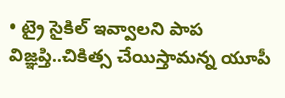• ట్రై సైకిల్‌ ఇవ్వాలని పాప విజ్ఞప్తి..చికిత్స చేయిస్తామన్న యూపీ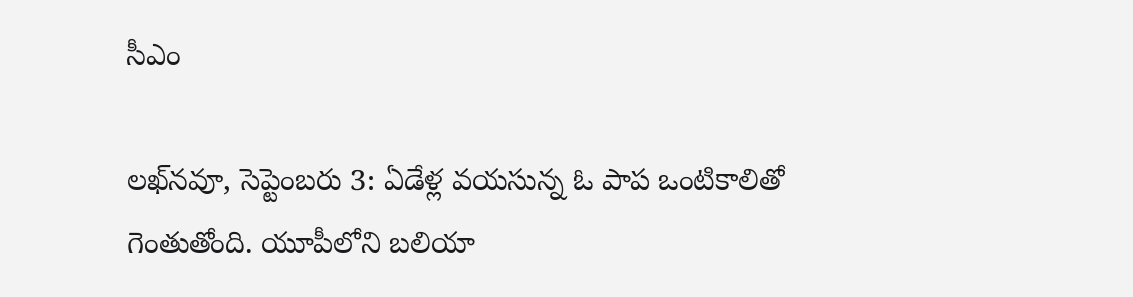సీఎం

లఖ్‌నవూ, సెప్టెంబరు 3: ఏడేళ్ల వయసున్న ఓ పాప ఒంటికాలితో గెంతుతోంది. యూపీలోని బలియా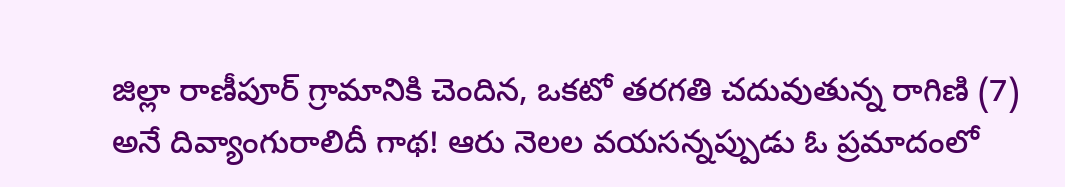జిల్లా రాణీపూర్‌ గ్రామానికి చెందిన, ఒకటో తరగతి చదువుతున్న రాగిణి (7) అనే దివ్యాంగురాలిదీ గాథ! ఆరు నెలల వయసన్నప్పుడు ఓ ప్రమాదంలో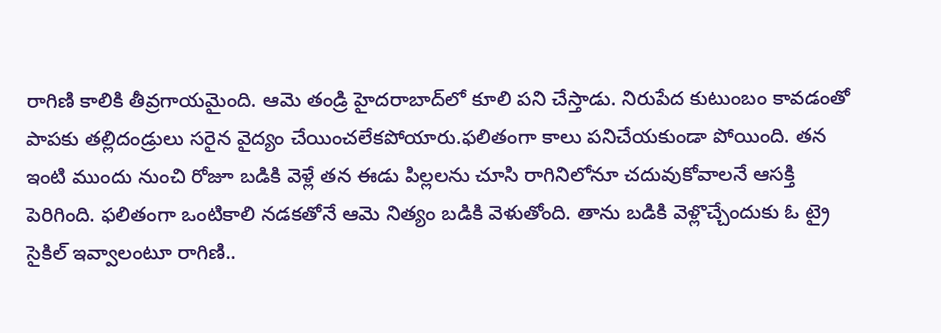రాగిణి కాలికి తీవ్రగాయమైంది. ఆమె తండ్రి హైదరాబాద్‌లో కూలి పని చేస్తాడు. నిరుపేద కుటుంబం కావడంతో పాపకు తల్లిదండ్రులు సరైన వైద్యం చేయించలేకపోయారు.ఫలితంగా కాలు పనిచేయకుండా పోయింది. తన ఇంటి ముందు నుంచి రోజూ బడికి వెళ్లే తన ఈడు పిల్లలను చూసి రాగినిలోనూ చదువుకోవాలనే ఆసక్తి పెరిగింది. ఫలితంగా ఒంటికాలి నడకతోనే ఆమె నిత్యం బడికి వెళుతోంది. తాను బడికి వెళ్లొచ్చేందుకు ఓ ట్రై సైకిల్‌ ఇవ్వాలంటూ రాగిణి..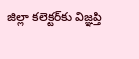జిల్లా కలెక్టర్‌కు విజ్ఞప్తి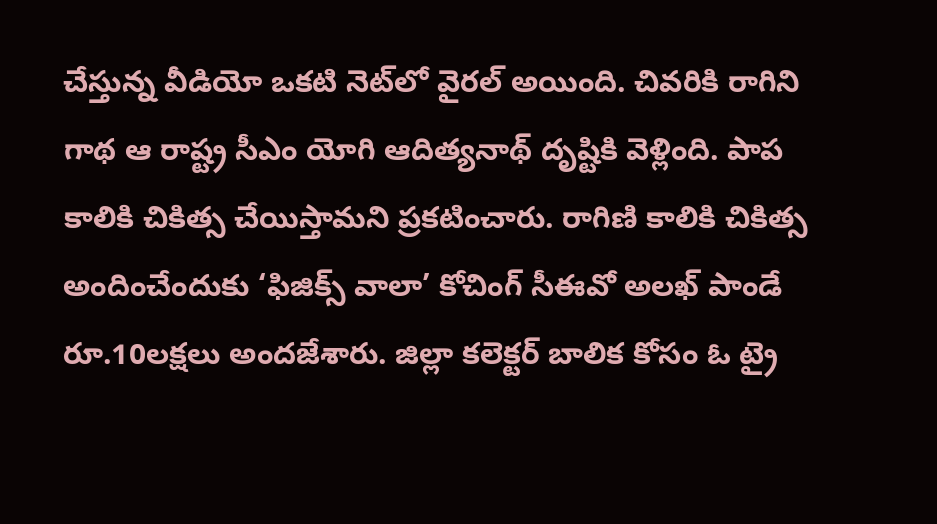చేస్తున్న వీడియో ఒకటి నెట్‌లో వైరల్‌ అయింది. చివరికి రాగిని గాథ ఆ రాష్ట్ర సీఎం యోగి ఆదిత్యనాథ్‌ దృష్టికి వెళ్లింది. పాప కాలికి చికిత్స చేయిస్తామని ప్రకటించారు. రాగిణి కాలికి చికిత్స అందించేందుకు ‘ఫిజిక్స్‌ వాలా’ కోచింగ్‌ సీఈవో అలఖ్‌ పాండే రూ.10లక్షలు అందజేశారు. జిల్లా కలెక్టర్‌ బాలిక కోసం ఓ ట్రై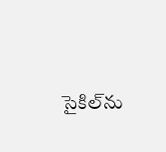సైకిల్‌ను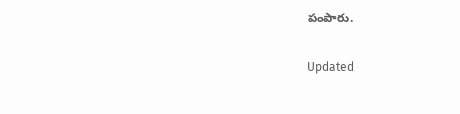పంపారు.

Updated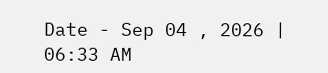Date - Sep 04 , 2026 | 06:33 AM